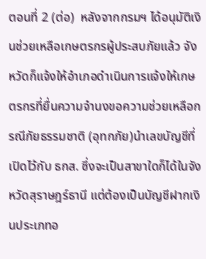ตอนที่ 2 (ต่อ)  หลังจากกรมฯ ได้อนุมัติเงินช่วยเหลือเกษตรกรผู้ประสบภัยแล้ว จังหวัดก็แจ้งให้อำเภอดำเนินการแจ้งให้เกษตรกรที่ยื่นความจำนงขอความช่วยเหลือกรณีภัยธรรมชาติ (อุทกภัย)นำเลขบัญชีที่เปิดไว้กับ ธกส. ซึ่งจะเป็นสาขาใดก็ได้ในจังหวัดสุราษฎร์ธานี แต่ต้องเป็นบัญชีฝากเงินประเภทอ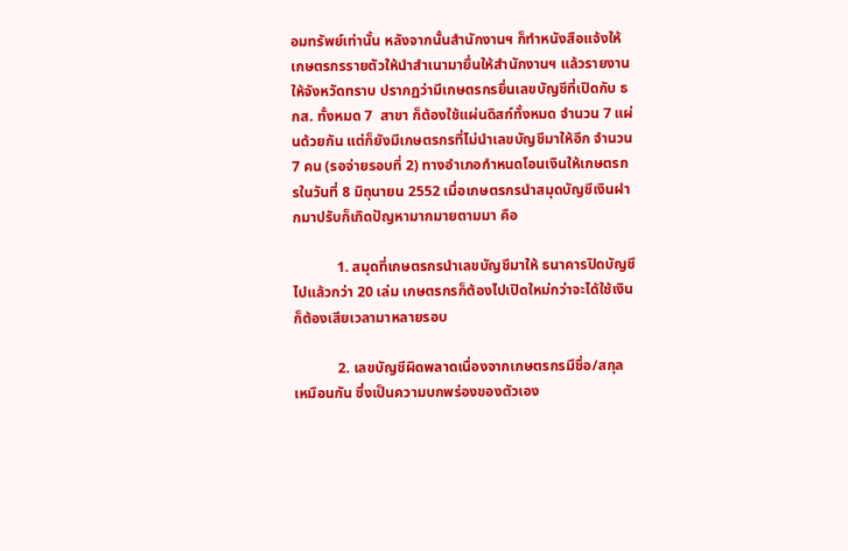อมทรัพย์เท่านั้น หลังจากนั้นสำนักงานฯ ก็ทำหนังสือแจ้งให้เกษตรกรรายตัวให้นำสำเนามายื่นให้สำนักงานฯ แล้วรายงานให้จังหวัดทราบ ปรากฏว่ามีเกษตรกรยื่นเลขบัญชีที่เปิดกับ ธกส. ทั้งหมด 7  สาขา ก็ต้องใช้แผ่นดิสก์ทั้งหมด จำนวน 7 แผ่นด้วยกัน แต่ก็ยังมีเกษตรกรที่ไม่นำเลขบัญชีมาให้อีก จำนวน 7 คน (รอจ่ายรอบที่ 2) ทางอำเภอกำหนดโอนเงินให้เกษตรกรในวันที่ 8 มิถุนายน 2552 เมื่อเกษตรกรนำสมุดบัญชีเงินฝากมาปรับก็เกิดปัญหามากมายตามมา คือ

            1. สมุดที่เกษตรกรนำเลขบัญชีมาให้ ธนาคารปิดบัญชีไปแล้วกว่า 20 เล่ม เกษตรกรก็ต้องไปเปิดใหม่กว่าจะได้ใช้เงินก็ต้องเสียเวลามาหลายรอบ

            2. เลขบัญชีผิดพลาดเนื่องจากเกษตรกรมีชื่อ/สกุล เหมือนกัน ซึ่งเป็นความบกพร่องของตัวเอง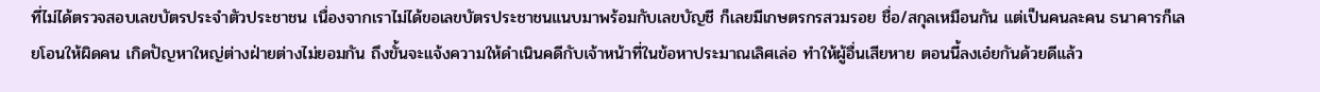ที่ไม่ได้ตรวจสอบเลขบัตรประจำตัวประชาชน เนื่องจากเราไม่ได้ขอเลขบัตรประชาชนแนบมาพร้อมกับเลขบัญชี ก็เลยมีเกษตรกรสวมรอย ชื่อ/สกุลเหมือนกัน แต่เป็นคนละคน ธนาคารก็เลยโอนให้ผิดคน เกิดปัญหาใหญ่ต่างฝ่ายต่างไม่ยอมกัน ถึงขั้นจะแจ้งความให้ดำเนินคดีกับเจ้าหน้าที่ในข้อหาประมาณเลิศเล่อ ทำให้ผู้อื่นเสียหาย ตอนนี้ลงเอ๋ยกันด้วยดีแล้ว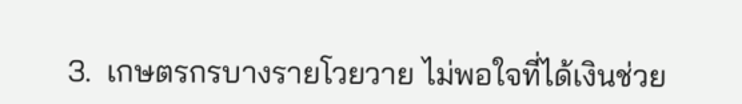3.  เกษตรกรบางรายโวยวาย ไม่พอใจที่ได้เงินช่วย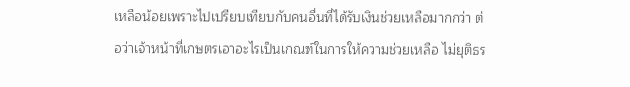เหลือน้อยเพราะไปเปรียบเทียบกับคนอื่นที่ได้รับเงินช่วยเหลือมากกว่า ต่อว่าเจ้าหน้าที่เกษตรเอาอะไรเป็นเกณฑ์ในการให้ความช่วยเหลือ ไม่ยุติธร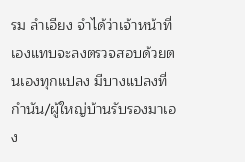รม ลำเอียง จำได้ว่าเจ้าหน้าที่เองแทบจะลงตรวจสอบด้วยตนเองทุกแปลง มีบางแปลงที่กำนัน/ผู้ใหญ่บ้านรับรองมาเอง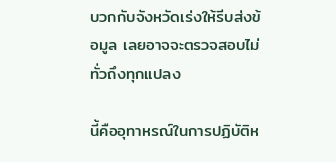บวกกับจังหวัดเร่งให้รีบส่งข้อมูล เลยอาจจะตรวจสอบไม่ทั่วถึงทุกแปลง

นี้คืออุทาหรณ์ในการปฏิบัติห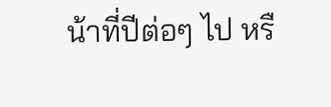น้าที่ปีต่อๆ ไป หรื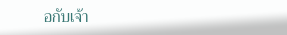อกับเจ้า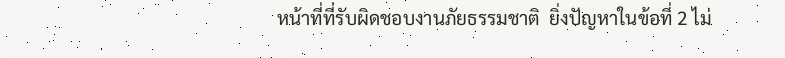หน้าที่ที่รับผิดชอบงานภัยธรรมชาติ  ยิ่งปัญหาในข้อที่ 2 ไม่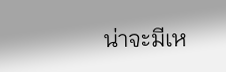น่าจะมีเห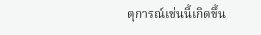ตุการณ์เช่นนี้เกิดขึ้น